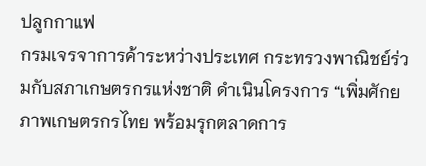ปลูกกาแฟ
กรมเจรจาการค้าระหว่างประเทศ กระทรวงพาณิชย์ร่วมกับสภาเกษตรกรแห่งชาติ ดำเนินโครงการ “เพิ่มศักยภาพเกษตรกรไทย พร้อมรุกตลาดการ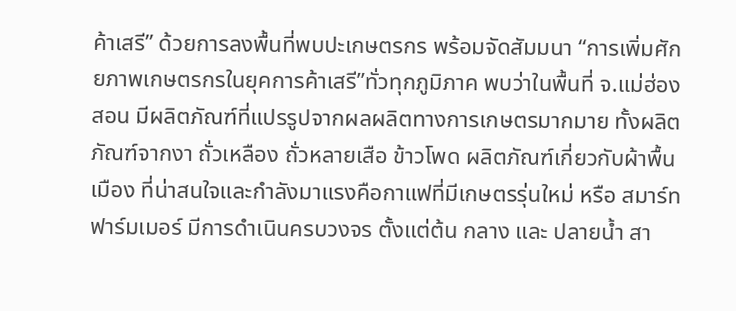ค้าเสรี” ด้วยการลงพื้นที่พบปะเกษตรกร พร้อมจัดสัมมนา “การเพิ่มศักยภาพเกษตรกรในยุคการค้าเสรี”ทั่วทุกภูมิภาค พบว่าในพื้นที่ จ.แม่ฮ่องสอน มีผลิตภัณฑ์ที่แปรรูปจากผลผลิตทางการเกษตรมากมาย ทั้งผลิตภัณฑ์จากงา ถั่วเหลือง ถั่วหลายเสือ ข้าวโพด ผลิตภัณฑ์เกี่ยวกับผ้าพื้นเมือง ที่น่าสนใจและกำลังมาแรงคือกาแฟที่มีเกษตรรุ่นใหม่ หรือ สมาร์ท ฟาร์มเมอร์ มีการดำเนินครบวงจร ตั้งแต่ต้น กลาง และ ปลายน้ำ สา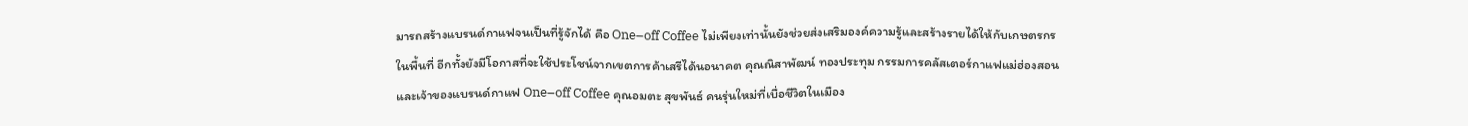มารถสร้างแบรนด์กาแฟจนเป็นที่รู้จักได้ คือ One–off Coffee ไม่เพียงเท่านั้นยังช่วยส่งเสริมองค์ความรู้และสร้างรายได้ให้กับเกษตรกรในพื้นที่ อีกทั้งยังมีโอกาสที่จะใช้ประโชน์จากเขตการค้าเสรีได้นอนาคต คุณณิสาพัฒน์ ทองประทุม กรรมการคลัสเตอร์กาแฟแม่ฮ่องสอน และเจ้าของแบรนด์กาแฟ One–off Coffee คุณอมตะ สุขพันธ์ คนรุ่นใหม่ที่เบื่อชีวิตในเมือง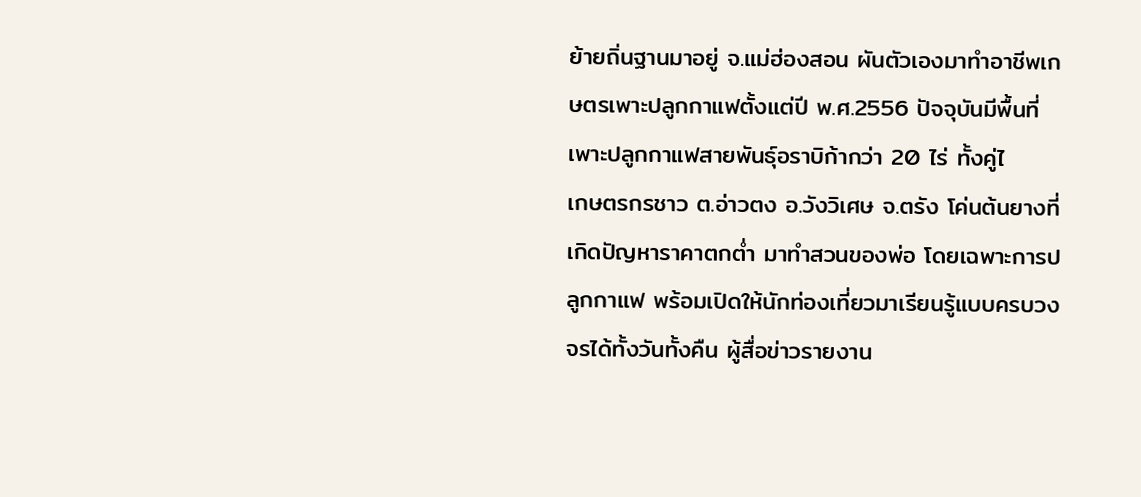ย้ายถิ่นฐานมาอยู่ จ.แม่ฮ่องสอน ผันตัวเองมาทำอาชีพเกษตรเพาะปลูกกาแฟตั้งแต่ปี พ.ศ.2556 ปัจจุบันมีพื้นที่เพาะปลูกกาแฟสายพันธุ์อราบิก้ากว่า 20 ไร่ ทั้งคู่ไ
เกษตรกรชาว ต.อ่าวตง อ.วังวิเศษ จ.ตรัง โค่นต้นยางที่เกิดปัญหาราคาตกต่ำ มาทำสวนของพ่อ โดยเฉพาะการปลูกกาแฟ พร้อมเปิดให้นักท่องเที่ยวมาเรียนรู้แบบครบวงจรได้ทั้งวันทั้งคืน ผู้สื่อข่าวรายงาน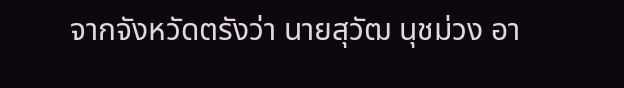จากจังหวัดตรังว่า นายสุวัฒ นุชม่วง อา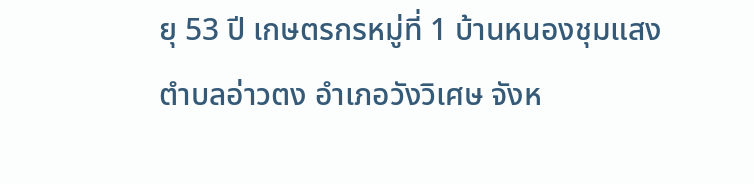ยุ 53 ปี เกษตรกรหมู่ที่ 1 บ้านหนองชุมแสง ตำบลอ่าวตง อำเภอวังวิเศษ จังห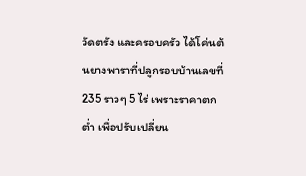วัดตรัง และครอบครัว ได้โค่นต้นยางพาราที่ปลูกรอบบ้านเลขที่ 235 ราวๆ 5 ไร่ เพราะราคาตกต่ำ เพื่อปรับเปลี่ยน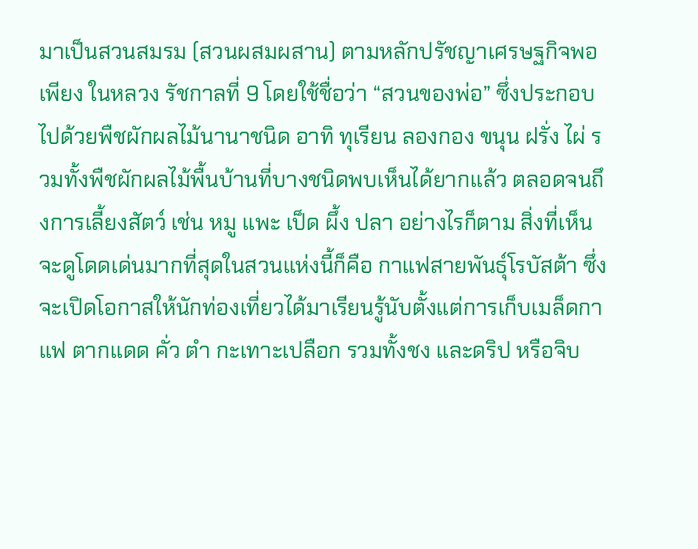มาเป็นสวนสมรม (สวนผสมผสาน) ตามหลักปรัชญาเศรษฐกิจพอเพียง ในหลวง รัชกาลที่ 9 โดยใช้ชื่อว่า “สวนของพ่อ” ซึ่งประกอบไปด้วยพืชผักผลไม้นานาชนิด อาทิ ทุเรียน ลองกอง ขนุน ฝรั่ง ไผ่ รวมทั้งพืชผักผลไม้พื้นบ้านที่บางชนิดพบเห็นได้ยากแล้ว ตลอดจนถึงการเลี้ยงสัตว์ เช่น หมู แพะ เป็ด ผึ้ง ปลา อย่างไรก็ตาม สิ่งที่เห็นจะดูโดดเด่นมากที่สุดในสวนแห่งนี้ก็คือ กาแฟสายพันธุ์โรบัสต้า ซึ่งจะเปิดโอกาสให้นักท่องเที่ยวได้มาเรียนรู้นับตั้งแต่การเก็บเมล็ดกาแฟ ตากแดด คั่ว ตำ กะเทาะเปลือก รวมทั้งชง และดริป หรือจิบ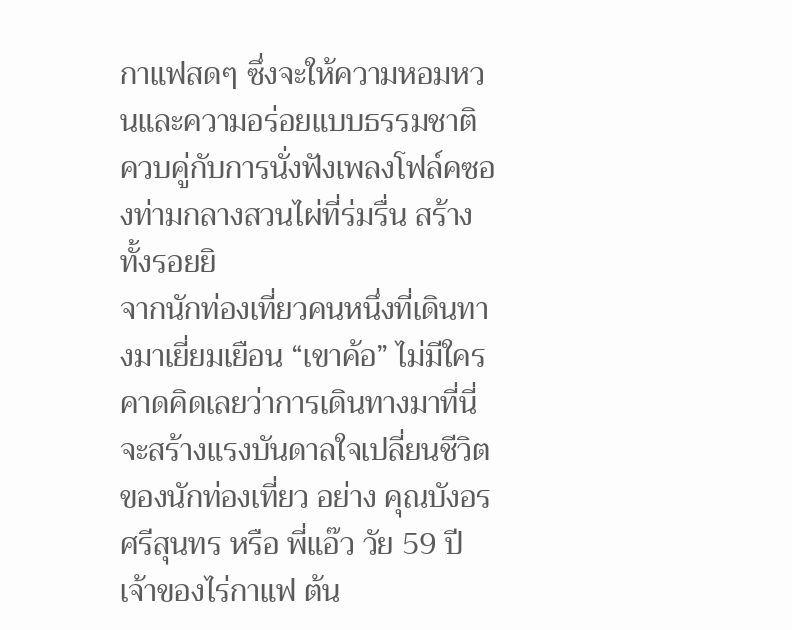กาแฟสดๆ ซึ่งจะให้ความหอมหวนและความอร่อยแบบธรรมชาติ ควบคู่กับการนั่งฟังเพลงโฟล์คซองท่ามกลางสวนไผ่ที่ร่มรื่น สร้างทั้งรอยยิ
จากนักท่องเที่ยวคนหนึ่งที่เดินทางมาเยี่ยมเยือน “เขาค้อ” ไม่มีใครคาดคิดเลยว่าการเดินทางมาที่นี่ จะสร้างแรงบันดาลใจเปลี่ยนชีวิตของนักท่องเที่ยว อย่าง คุณบังอร ศรีสุนทร หรือ พี่แอ๊ว วัย 59 ปี เจ้าของไร่กาแฟ ต้น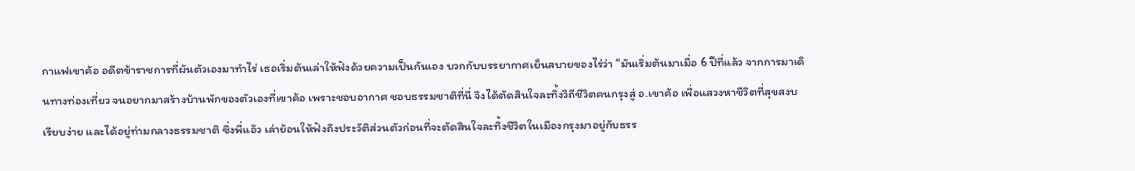กาแฟเขาค้อ อดีตข้าราชการที่ผันตัวเองมาทำไร่ เธอเริ่มต้นเล่าให้ฟังด้วยความเป็นกันเอง บวกกับบรรยากาศเย็นสบายของไร่ว่า “มันเริ่มต้นมาเมื่อ 6 ปีที่แล้ว จากการมาเดินทางท่องเที่ยว จนอยากมาสร้างบ้านพักของตัวเองที่เขาค้อ เพราะชอบอากาศ ชอบธรรมชาติที่นี่ จึงได้ตัดสินใจละทิ้งวิถีชีวิตคนกรุงสู่ อ.เขาค้อ เพื่อแสวงหาชีวิตที่สุขสงบ เรียบง่าย และได้อยู่ท่ามกลางธรรมชาติ ซึ่งพี่แอ๊ว เล่าย้อนให้ฟังถึงประวัติส่วนตัวก่อนที่จะตัดสินใจละทิ้งชีวิตในเมืองกรุงมาอยู่กับธรร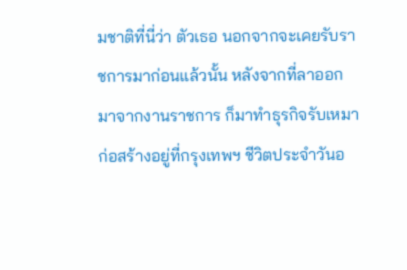มชาติที่นี่ว่า ตัวเธอ นอกจากจะเคยรับราชการมาก่อนแล้วนั้น หลังจากที่ลาออกมาจากงานราชการ ก็มาทำธุรกิจรับเหมาก่อสร้างอยู่ที่กรุงเทพฯ ชีวิตประจำวันอ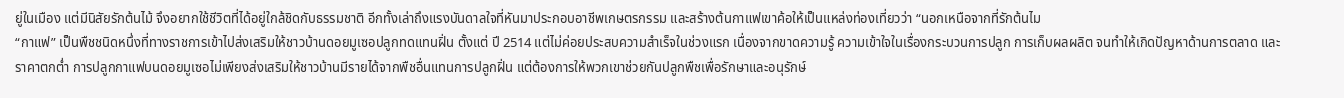ยู่ในเมือง แต่มีนิสัยรักต้นไม้ จึงอยากใช้ชีวิตที่ได้อยู่ใกล้ชิดกับธรรมชาติ อีกทั้งเล่าถึงแรงบันดาลใจที่หันมาประกอบอาชีพเกษตรกรรม และสร้างต้นกาแฟเขาค้อให้เป็นแหล่งท่องเที่ยวว่า “นอกเหนือจากที่รักต้นไม
“กาแฟ” เป็นพืชชนิดหนึ่งที่ทางราชการเข้าไปส่งเสริมให้ชาวบ้านดอยมูเซอปลูกทดแทนฝิ่น ตั้งแต่ ปี 2514 แต่ไม่ค่อยประสบความสำเร็จในช่วงแรก เนื่องจากขาดความรู้ ความเข้าใจในเรื่องกระบวนการปลูก การเก็บผลผลิต จนทำให้เกิดปัญหาด้านการตลาด และราคาตกต่ำ การปลูกกาแฟบนดอยมูเซอไม่เพียงส่งเสริมให้ชาวบ้านมีรายได้จากพืชอื่นแทนการปลูกฝิ่น แต่ต้องการให้พวกเขาช่วยกันปลูกพืชเพื่อรักษาและอนุรักษ์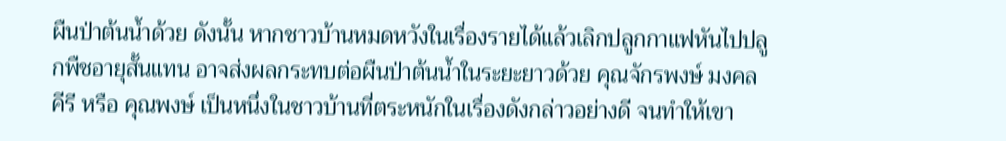ผืนป่าต้นน้ำด้วย ดังนั้น หากชาวบ้านหมดหวังในเรื่องรายได้แล้วเลิกปลูกกาแฟหันไปปลูกพืชอายุสั้นแทน อาจส่งผลกระทบต่อผืนป่าต้นน้ำในระยะยาวด้วย คุณจักรพงษ์ มงคลคีรี หรือ คุณพงษ์ เป็นหนึ่งในชาวบ้านที่ตระหนักในเรื่องดังกล่าวอย่างดี จนทำให้เขา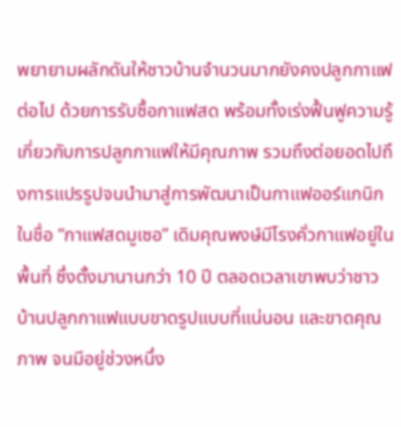พยายามผลักดันให้ชาวบ้านจำนวนมากยังคงปลูกกาแฟต่อไป ด้วยการรับซื้อกาแฟสด พร้อมทั้งเร่งฟื้นฟูความรู้เกี่ยวกับการปลูกกาแฟให้มีคุณภาพ รวมถึงต่อยอดไปถึงการแปรรูปจนนำมาสู่การพัฒนาเป็นกาแฟออร์แกนิก ในชื่อ “กาแฟสดมูเซอ” เดิมคุณพงษ์มีโรงคั่วกาแฟอยู่ในพื้นที่ ซึ่งตั้งมานานกว่า 10 ปี ตลอดเวลาเขาพบว่าชาวบ้านปลูกกาแฟแบบขาดรูปแบบที่แน่นอน และขาดคุณภาพ จนมีอยู่ช่วงหนึ่ง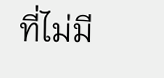ที่ไม่มี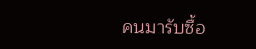คนมารับซื้อ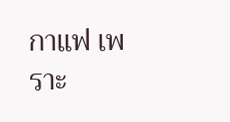กาแฟ เพราะ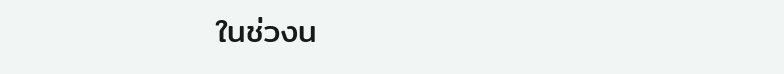ในช่วงน